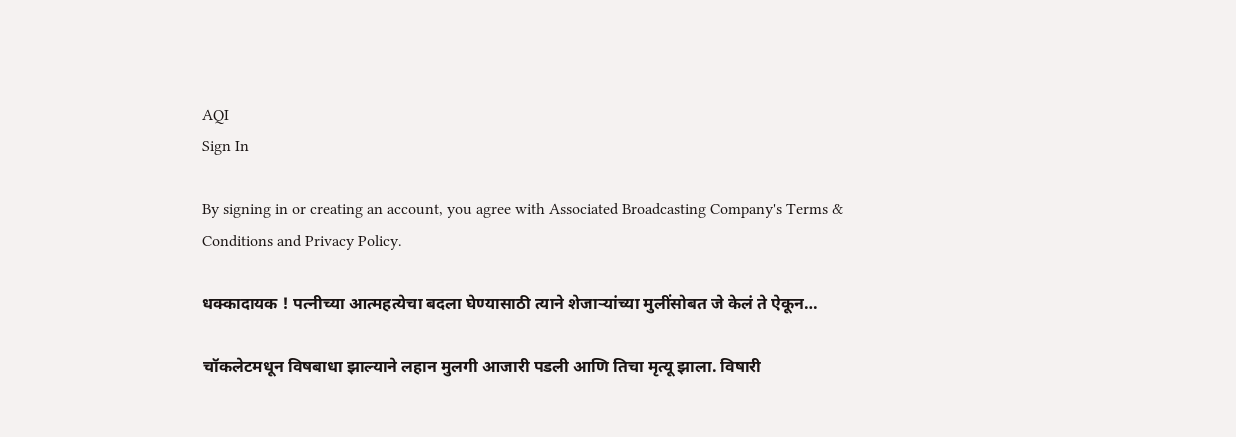AQI
Sign In

By signing in or creating an account, you agree with Associated Broadcasting Company's Terms & Conditions and Privacy Policy.

धक्कादायक ! पत्नीच्या आत्महत्येचा बदला घेण्यासाठी त्याने शेजाऱ्यांच्या मुलींसोबत जे केलं ते ऐकून…

चॉकलेटमधून विषबाधा झाल्याने लहान मुलगी आजारी पडली आणि तिचा मृत्यू झाला. विषारी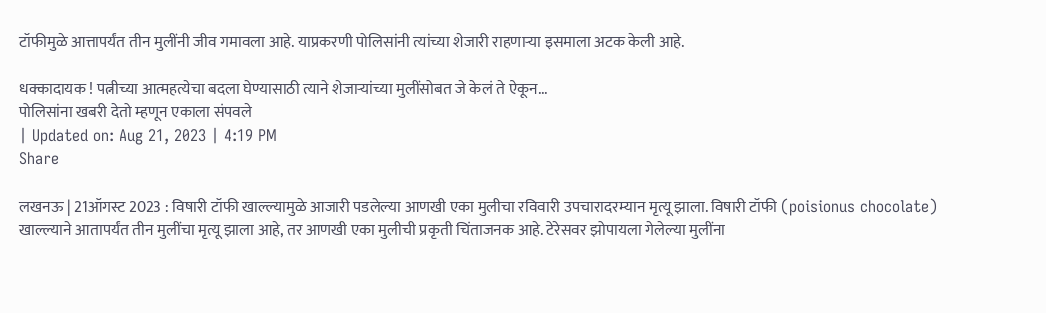टॉफीमुळे आत्तापर्यंत तीन मुलींनी जीव गमावला आहे. याप्रकरणी पोलिसांनी त्यांच्या शेजारी राहणाऱ्या इसमाला अटक केली आहे.

धक्कादायक ! पत्नीच्या आत्महत्येचा बदला घेण्यासाठी त्याने शेजाऱ्यांच्या मुलींसोबत जे केलं ते ऐकून...
पोलिसांना खबरी देतो म्हणून एकाला संपवले
| Updated on: Aug 21, 2023 | 4:19 PM
Share

लखनऊ | 21ऑगस्ट 2023 : विषारी टॉफी खाल्ल्यामुळे आजारी पडलेल्या आणखी एका मुलीचा रविवारी उपचारादरम्यान मृत्यू झाला. विषारी टॉफी (poisionus chocolate) खाल्ल्याने आतापर्यंत तीन मुलींचा मृत्यू झाला आहे, तर आणखी एका मुलीची प्रकृती चिंताजनक आहे. टेरेसवर झोपायला गेलेल्या मुलींना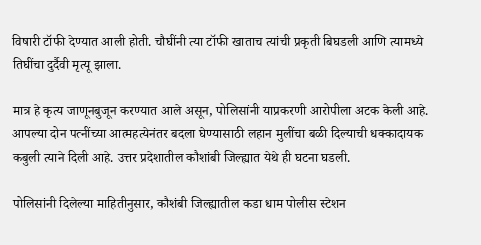विषारी टॉफी देण्यात आली होती. चौघींनी त्या टॉफी खाताच त्यांची प्रकृती बिघडली आणि त्यामध्ये तिघींचा दुर्दैवी मृत्यू झाला.

मात्र हे कृत्य जाणूनबुजून करण्यात आले असून, पोलिसांनी याप्रकरणी आरोपीला अटक केली आहे. आपल्या दोन पत्नींच्या आत्महत्येनंतर बदला घेण्यासाठी लहान मुलींचा बळी दिल्याची धक्कादायक कबुली त्याने दिली आहे. उत्तर प्रदेशातील कौशांबी जिल्ह्यात येथे ही घटना घडली.

पोलिसांनी दिलेल्या माहितीनुसार, कौशंबी जिल्ह्यातील कडा धाम पोलीस स्टेशन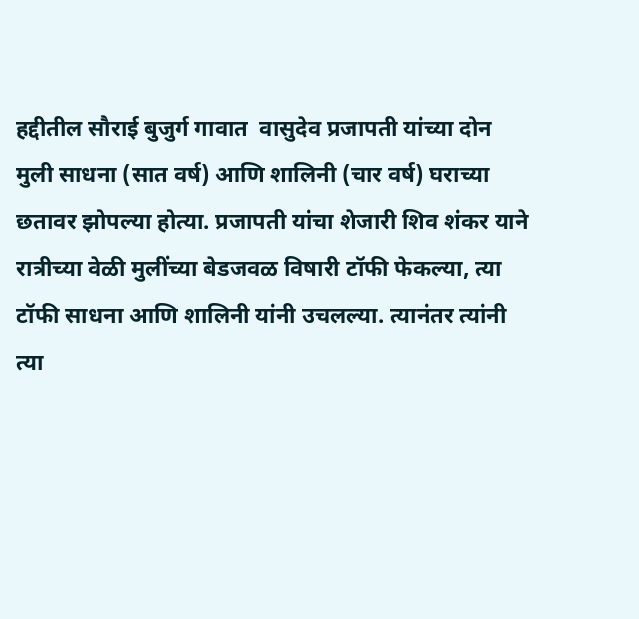हद्दीतील सौराई बुजुर्ग गावात  वासुदेव प्रजापती यांच्या दोन मुली साधना (सात वर्ष) आणि शालिनी (चार वर्ष) घराच्या छतावर झोपल्या होत्या. प्रजापती यांचा शेजारी शिव शंकर याने रात्रीच्या वेळी मुलींच्या बेडजवळ विषारी टॉफी फेकल्या, त्या टॉफी साधना आणि शालिनी यांनी उचलल्या. त्यानंतर त्यांनी त्या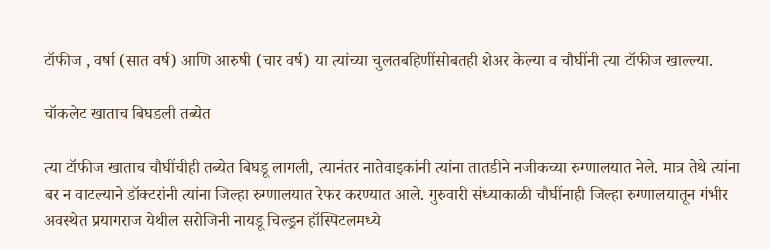टॉफीज , वर्षा (सात वर्ष) आणि आरुषी (चार वर्ष) या त्यांच्या चुलतबहिणींसोबतही शेअर केल्या व चौघींनी त्या टॉफीज खाल्ल्या.

चॉकलेट खाताच बिघडली तब्येत

त्या टॉफीज खाताच चौघींचीही तब्येत बिघडू लागली, त्यानंतर नातेवाइकांनी त्यांना तातडीने नजीकच्या रुग्णालयात नेले. मात्र तेथे त्यांना बर न वाटल्याने डॉक्टरांनी त्यांना जिल्हा रुग्णालयात रेफर करण्यात आले. गुरुवारी संध्याकाळी चौघींनाही जिल्हा रुग्णालयातून गंभीर अवस्थेत प्रयागराज येथील सरोजिनी नायडू चिल्ड्रन हॉस्पिटलमध्ये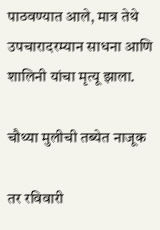पाठवण्यात आले, मात्र तेथे उपचारादरम्यान साधना आणि शालिनी यांचा मृत्यू झाला.

चौथ्या मुलीची तब्येत नाजूक

तर रविवारी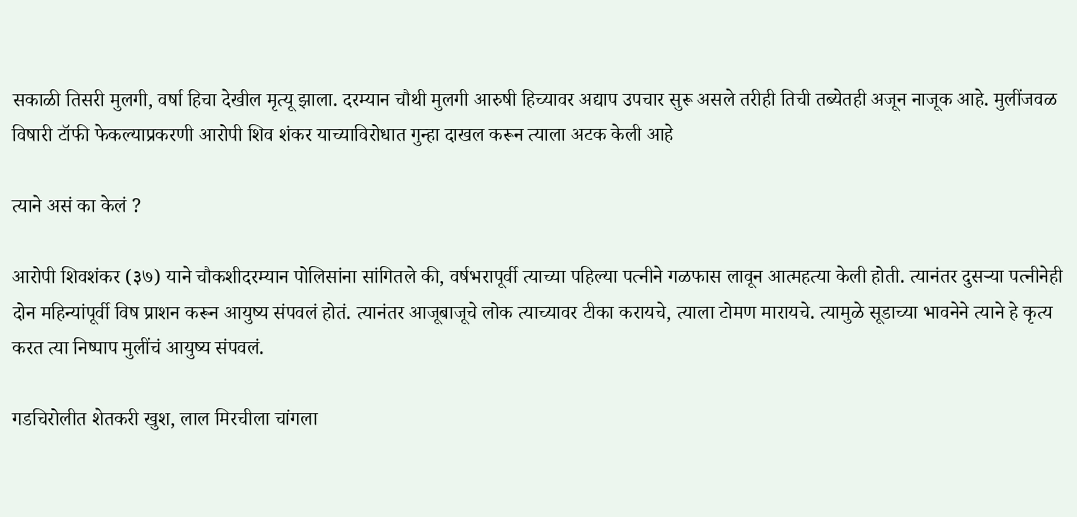सकाळी तिसरी मुलगी, वर्षा हिचा देखील मृत्यू झाला. दरम्यान चौथी मुलगी आरुषी हिच्यावर अद्याप उपचार सुरू असले तरीही तिची तब्येतही अजून नाजूक आहे. मुलींजवळ विषारी टॉफी फेकल्याप्रकरणी आरोपी शिव शंकर याच्याविरोधात गुन्हा दाखल करून त्याला अटक केली आहे

त्याने असं का केलं ?

आरोपी शिवशंकर (३७) याने चौकशीदरम्यान पोलिसांना सांगितले की, वर्षभरापूर्वी त्याच्या पहिल्या पत्नीने गळफास लावून आत्महत्या केली होती. त्यानंतर दुसऱ्या पत्नीनेही दोन महिन्यांपूर्वी विष प्राशन करून आयुष्य संपवलं होतं. त्यानंतर आजूबाजूचे लोक त्याच्यावर टीका करायचे, त्याला टोमण मारायचे. त्यामुळे सूडाच्या भावनेने त्याने हे कृत्य करत त्या निष्पाप मुलींचं आयुष्य संपवलं.

गडचिरोलीत शेतकरी खुश, लाल मिरचीला चांगला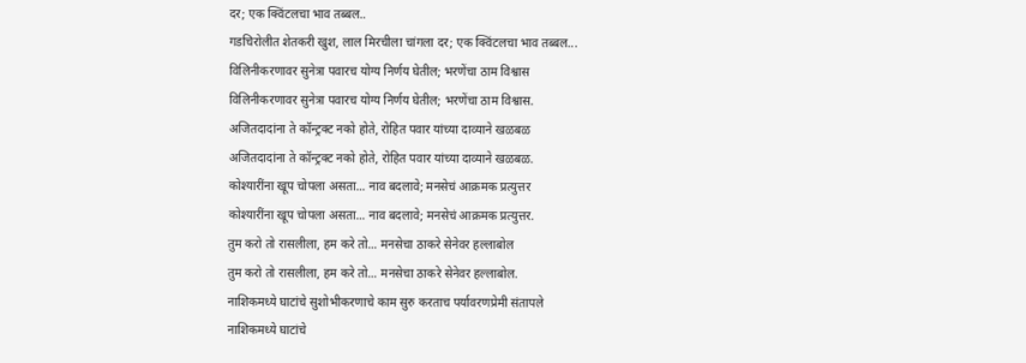दर; एक क्विंटलचा भाव तब्बल..
गडचिरोलीत शेतकरी खुश, लाल मिरचीला चांगला दर; एक क्विंटलचा भाव तब्बल...
विलिनीकरणावर सुनेत्रा पवारच योग्य निर्णय घेतील; भरणेंचा ठाम विश्वास
विलिनीकरणावर सुनेत्रा पवारच योग्य निर्णय घेतील; भरणेंचा ठाम विश्वास.
अजितदादांना ते कॉन्ट्रक्ट नको होते, रोहित पवार यांच्या दाव्याने खळबळ
अजितदादांना ते कॉन्ट्रक्ट नको होते, रोहित पवार यांच्या दाव्याने खळबळ.
कोश्यारींना खूप चोपला असता... नाव बदलावे; मनसेचं आक्रमक प्रत्युत्तर
कोश्यारींना खूप चोपला असता... नाव बदलावे; मनसेचं आक्रमक प्रत्युत्तर.
तुम करो तो रासलीला, हम करे तो... मनसेचा ठाकरे सेनेवर हल्लाबोल
तुम करो तो रासलीला, हम करे तो... मनसेचा ठाकरे सेनेवर हल्लाबोल.
नाशिकमध्ये घाटांचे सुशोभीकरणाचे काम सुरु करताच पर्यावरणप्रेमी संतापले
नाशिकमध्ये घाटांचे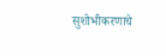सुशोभीकरणाचे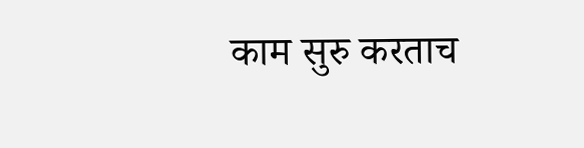काम सुरु करताच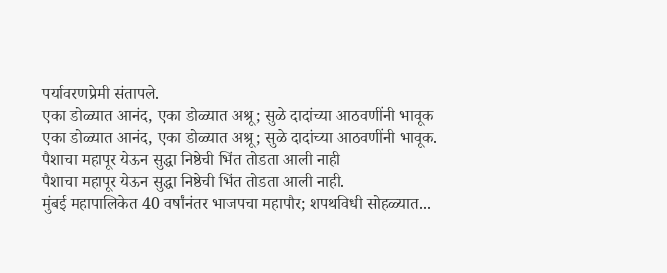पर्यावरणप्रेमी संतापले.
एका डोळ्यात आनंद, एका डोळ्यात अश्रू; सुळे दादांच्या आठवणींनी भावूक
एका डोळ्यात आनंद, एका डोळ्यात अश्रू; सुळे दादांच्या आठवणींनी भावूक.
पैशाचा महापूर येऊन सुद्धा निष्ठेची भिंत तोडता आली नाही
पैशाचा महापूर येऊन सुद्धा निष्ठेची भिंत तोडता आली नाही.
मुंबई महापालिकेत 40 वर्षांनंतर भाजपचा महापौर; शपथविधी सोहळ्यात...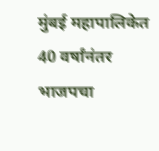मुंबई महापालिकेत 40 वर्षांनंतर भाजपचा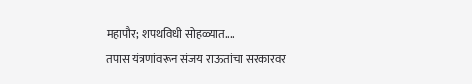महापौर; शपथविधी सोहळ्यात....
तपास यंत्रणांवरून संजय राऊतांचा सरकारवर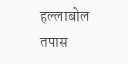हल्लाबोल
तपास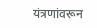यंत्रणांवरून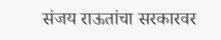संजय राऊतांचा सरकारवर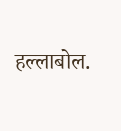हल्लाबोल.